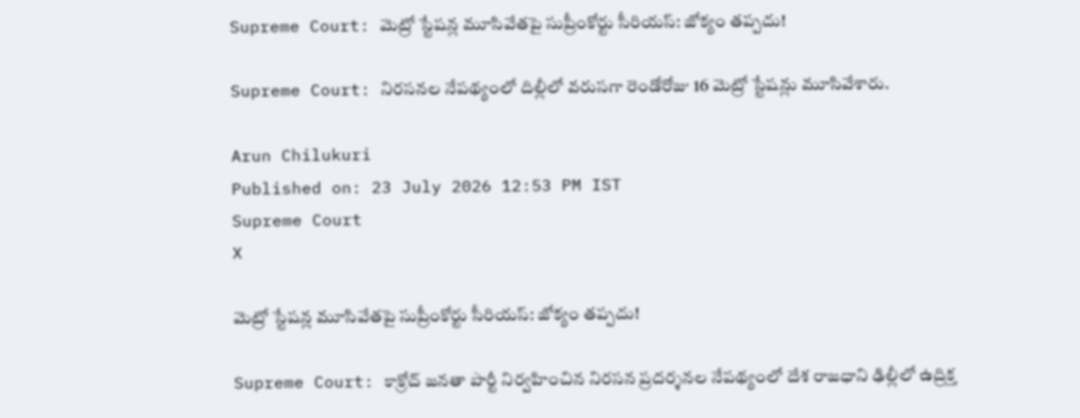Supreme Court: మెట్రో స్టేషన్ల మూసివేతపై సుప్రీంకోర్టు సీరియస్: జోక్యం తప్పదు!

Supreme Court: నిరసనల నేపథ్యంలో దిల్లీలో వరుసగా రెండోరోజు 16 మెట్రో స్టేషన్లు మూసివేశారు.

Arun Chilukuri
Published on: 23 July 2026 12:53 PM IST
Supreme Court
X

మెట్రో స్టేషన్ల మూసివేతపై సుప్రీంకోర్టు సీరియస్: జోక్యం తప్పదు!

Supreme Court: కాక్రోచ్ జనతా పార్టీ నిర్వహించిన నిరసన ప్రదర్శనల నేపథ్యంలో దేశ రాజధాని ఢిల్లీలో ఉద్రిక్త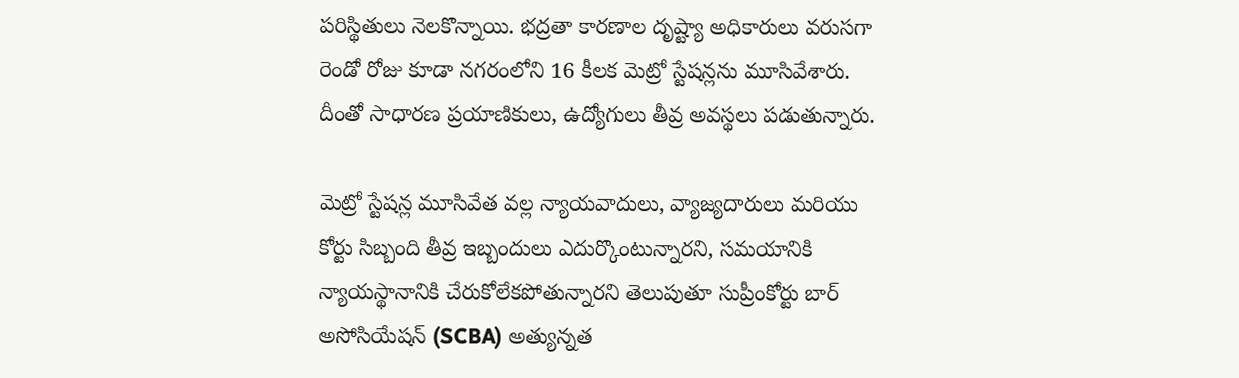పరిస్థితులు నెలకొన్నాయి. భద్రతా కారణాల దృష్ట్యా అధికారులు వరుసగా రెండో రోజు కూడా నగరంలోని 16 కీలక మెట్రో స్టేషన్లను మూసివేశారు. దీంతో సాధారణ ప్రయాణికులు, ఉద్యోగులు తీవ్ర అవస్థలు పడుతున్నారు.

మెట్రో స్టేషన్ల మూసివేత వల్ల న్యాయవాదులు, వ్యాజ్యదారులు మరియు కోర్టు సిబ్బంది తీవ్ర ఇబ్బందులు ఎదుర్కొంటున్నారని, సమయానికి న్యాయస్థానానికి చేరుకోలేకపోతున్నారని తెలుపుతూ సుప్రీంకోర్టు బార్ అసోసియేషన్ (SCBA) అత్యున్నత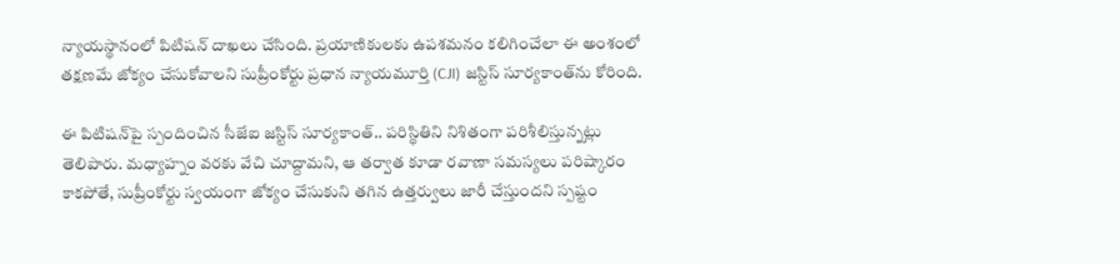న్యాయస్థానంలో పిటిషన్ దాఖలు చేసింది. ప్రయాణికులకు ఉపశమనం కలిగించేలా ఈ అంశంలో తక్షణమే జోక్యం చేసుకోవాలని సుప్రీంకోర్టు ప్రధాన న్యాయమూర్తి (CJI) జస్టిస్ సూర్యకాంత్‌ను కోరింది.

ఈ పిటిషన్‌పై స్పందించిన సీజేఐ జస్టిస్ సూర్యకాంత్.. పరిస్థితిని నిశితంగా పరిశీలిస్తున్నట్లు తెలిపారు. మధ్యాహ్నం వరకు వేచి చూద్దామని, ఆ తర్వాత కూడా రవాణా సమస్యలు పరిష్కారం కాకపోతే, సుప్రీంకోర్టు స్వయంగా జోక్యం చేసుకుని తగిన ఉత్తర్వులు జారీ చేస్తుందని స్పష్టం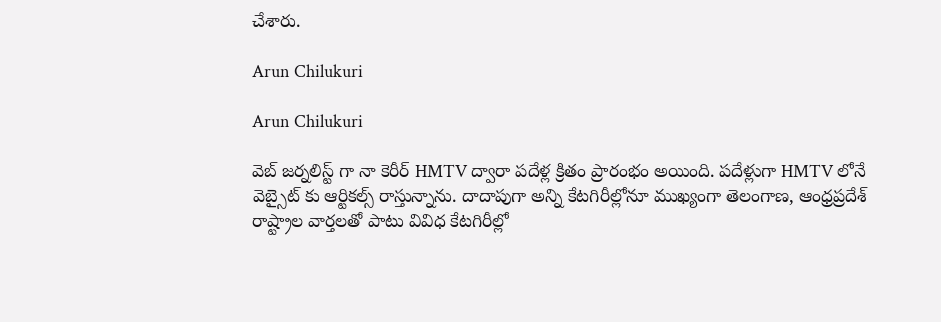చేశారు.

Arun Chilukuri

Arun Chilukuri

వెబ్ జర్నలిస్ట్ గా నా కెరీర్ HMTV ద్వారా పదేళ్ల క్రితం ప్రారంభం అయింది. పదేళ్లుగా HMTV లోనే వెబ్సైట్ కు ఆర్టికల్స్ రాస్తున్నాను. దాదాపుగా అన్ని కేటగిరీల్లోనూ ముఖ్యంగా తెలంగాణ, ఆంధ్రప్రదేశ్ రాష్ట్రాల వార్తలతో పాటు వివిధ కేటగిరీల్లో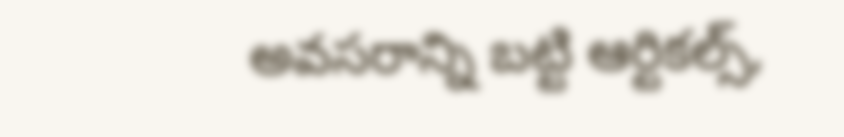అవసరాన్ని బట్టి ఆర్టికల్స్,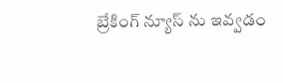బ్రేకింగ్ న్యూస్ ను ఇవ్వడం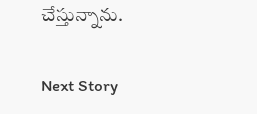చేస్తున్నాను.

Next Story